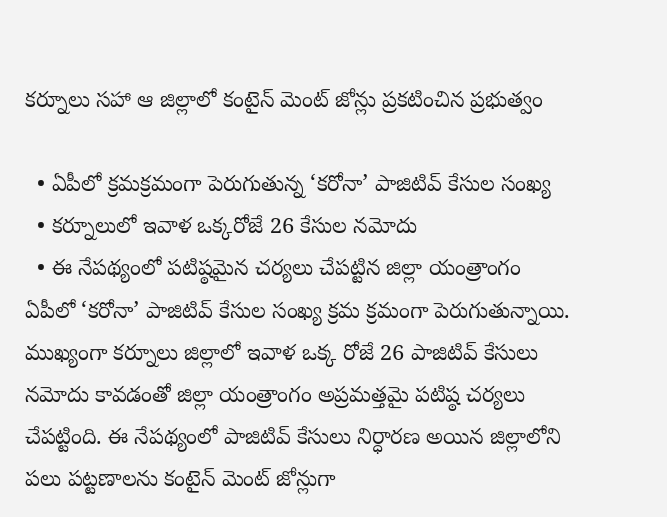కర్నూలు సహా ఆ జిల్లాలో కంటైన్ మెంట్ జోన్లు ప్రకటించిన ప్రభుత్వం

  • ఏపీలో క్రమక్రమంగా పెరుగుతున్న ‘కరోనా’ పాజిటివ్ కేసుల సంఖ్య
  • కర్నూలులో ఇవాళ ఒక్కరోజే 26 కేసుల నమోదు
  • ఈ నేపథ్యంలో పటిష్ఠమైన చర్యలు చేపట్టిన జిల్లా యంత్రాంగం
ఏపీలో ‘కరోనా’ పాజిటివ్ కేసుల సంఖ్య క్రమ క్రమంగా పెరుగుతున్నాయి. ముఖ్యంగా కర్నూలు జిల్లాలో ఇవాళ ఒక్క రోజే 26 పాజిటివ్ కేసులు నమోదు కావడంతో జిల్లా యంత్రాంగం అప్రమత్తమై పటిష్ఠ చర్యలు చేపట్టింది. ఈ నేపథ్యంలో పాజిటివ్ కేసులు నిర్ధారణ అయిన జిల్లాలోని పలు పట్టణాలను కంటైన్ మెంట్ జోన్లుగా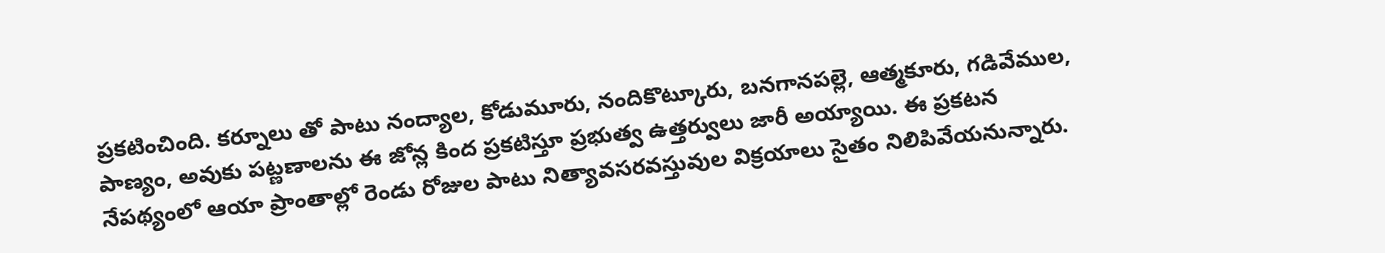ప్రకటించింది. కర్నూలు తో పాటు నంద్యాల, కోడుమూరు, నందికొట్కూరు, బనగానపల్లె, ఆత్మకూరు, గడివేముల, పాణ్యం, అవుకు పట్ణణాలను ఈ జోన్ల కింద ప్రకటిస్తూ ప్రభుత్వ ఉత్తర్వులు జారీ అయ్యాయి. ఈ ప్రకటన నేపథ్యంలో ఆయా ప్రాంతాల్లో రెండు రోజుల పాటు నిత్యావసరవస్తువుల విక్రయాలు సైతం నిలిపివేయనున్నారు.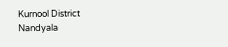Kurnool District
Nandyala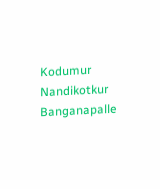Kodumur
Nandikotkur
Banganapalle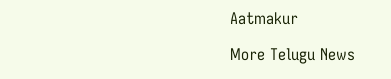Aatmakur

More Telugu News